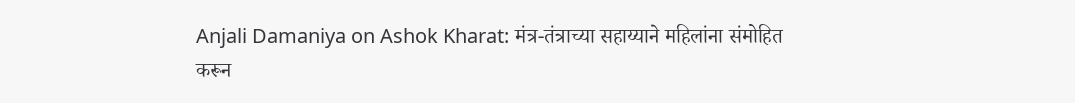Anjali Damaniya on Ashok Kharat: मंत्र-तंत्राच्या सहाय्याने महिलांना संमोहित करून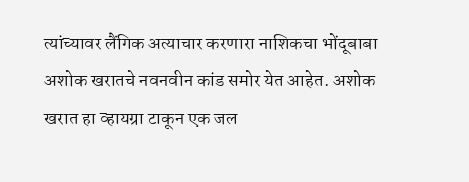त्यांच्यावर लैंगिक अत्याचार करणारा नाशिकचा भोंदूबाबा अशोक खरातचे नवनवीन कांड समोर येत आहेत. अशोक खरात हा व्हायग्रा टाकून एक जल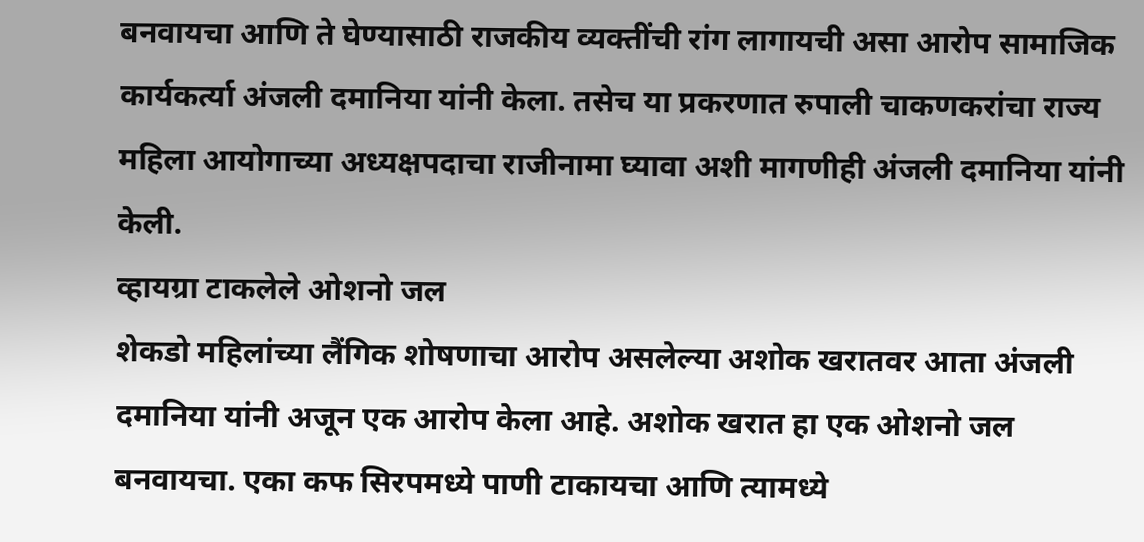बनवायचा आणि ते घेण्यासाठी राजकीय व्यक्तींची रांग लागायची असा आरोप सामाजिक कार्यकर्त्या अंजली दमानिया यांनी केला. तसेच या प्रकरणात रुपाली चाकणकरांचा राज्य महिला आयोगाच्या अध्यक्षपदाचा राजीनामा घ्यावा अशी मागणीही अंजली दमानिया यांनी केली.
व्हायग्रा टाकलेले ओशनो जल
शेकडो महिलांच्या लैंगिक शोषणाचा आरोप असलेल्या अशोक खरातवर आता अंजली दमानिया यांनी अजून एक आरोप केला आहे. अशोक खरात हा एक ओशनो जल बनवायचा. एका कफ सिरपमध्ये पाणी टाकायचा आणि त्यामध्ये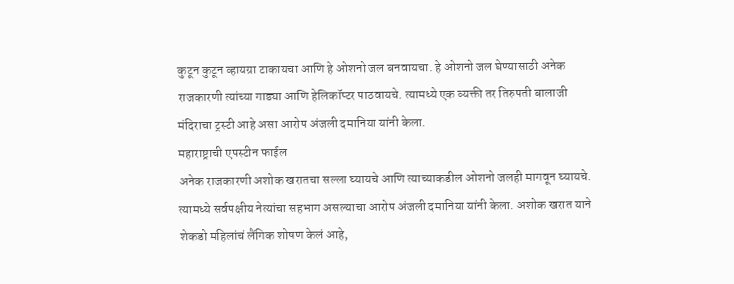कुटून कुटून व्हायग्रा टाकायचा आणि हे ओशनो जल बनवायचा. हे ओशनो जल घेण्यासाठी अनेक राजकारणी त्यांच्या गाड्या आणि हेलिकॉप्टर पाठवायचे. त्यामध्ये एक व्यक्ती तर तिरुपती बालाजी मंदिराचा ट्रस्टी आहे असा आरोप अंजली दमानिया यांनी केला.
महाराष्ट्राची एपस्टीन फाईल
अनेक राजकारणी अशोक खरातचा सल्ला घ्यायचे आणि त्याच्याकडील ओशनो जलही मागवून घ्यायचे. त्यामध्ये सर्वपक्षीय नेत्यांचा सहभाग असल्याचा आरोप अंजली दमानिया यांनी केला. अशोक खरात याने शेकडो महिलांचं लैंगिक शोषण केलं आहे,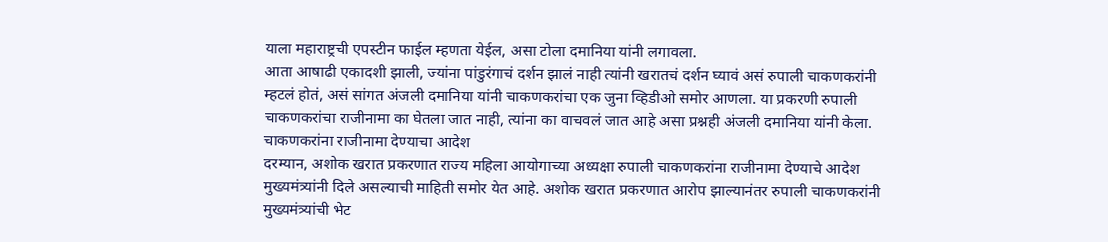याला महाराष्ट्रची एपस्टीन फाईल म्हणता येईल, असा टोला दमानिया यांनी लगावला.
आता आषाढी एकादशी झाली, ज्यांना पांडुरंगाचं दर्शन झालं नाही त्यांनी खरातचं दर्शन घ्यावं असं रुपाली चाकणकरांनी म्हटलं होतं, असं सांगत अंजली दमानिया यांनी चाकणकरांचा एक जुना व्हिडीओ समोर आणला. या प्रकरणी रुपाली चाकणकरांचा राजीनामा का घेतला जात नाही, त्यांना का वाचवलं जात आहे असा प्रश्नही अंजली दमानिया यांनी केला.
चाकणकरांना राजीनामा देण्याचा आदेश
दरम्यान, अशोक खरात प्रकरणात राज्य महिला आयोगाच्या अध्यक्षा रुपाली चाकणकरांना राजीनामा देण्याचे आदेश मुख्यमंत्र्यांनी दिले असल्याची माहिती समोर येत आहे. अशोक खरात प्रकरणात आरोप झाल्यानंतर रुपाली चाकणकरांनी मुख्यमंत्र्यांची भेट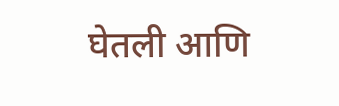घेतली आणि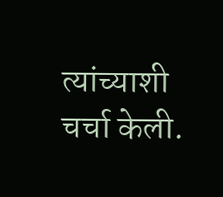त्यांच्याशी चर्चा केली.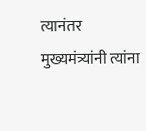त्यानंतर मुख्यमंत्र्यांनी त्यांना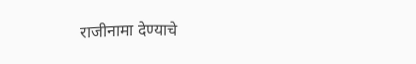राजीनामा देण्याचे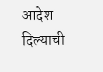आदेश दिल्याची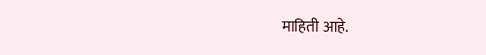माहिती आहे.